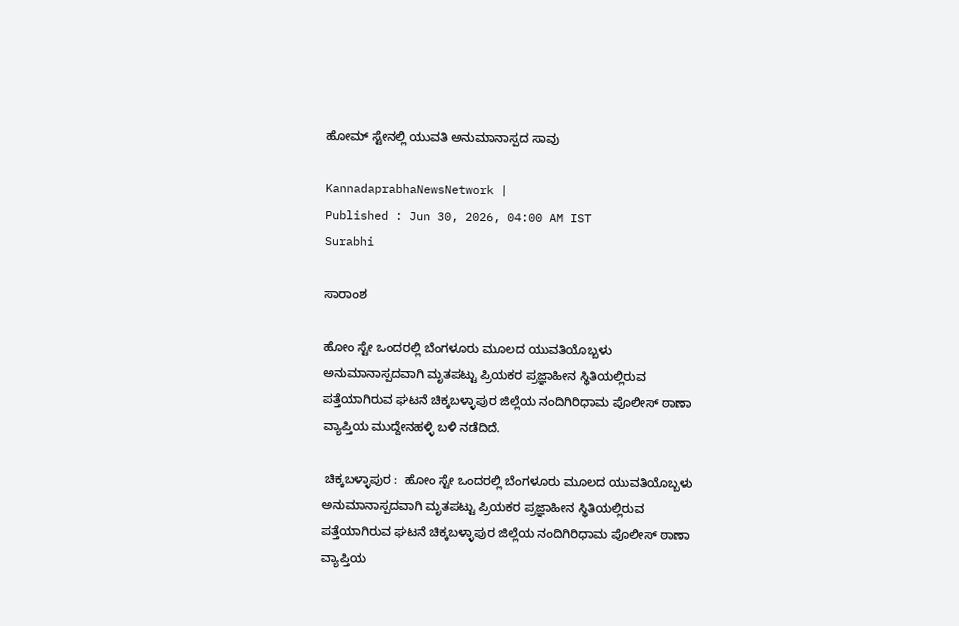ಹೋಮ್ ಸ್ಟೇನಲ್ಲಿ ಯುವತಿ ಅನುಮಾನಾಸ್ಪದ ಸಾವು

KannadaprabhaNewsNetwork |
Published : Jun 30, 2026, 04:00 AM IST
Surabhi

ಸಾರಾಂಶ

ಹೋಂ ಸ್ಟೇ ಒಂದರಲ್ಲಿ ಬೆಂಗಳೂರು ಮೂಲದ ಯುವತಿಯೊಬ್ಬಳು ಅನುಮಾನಾಸ್ಪದವಾಗಿ ಮೃತಪಟ್ಟು ಪ್ರಿಯಕರ ಪ್ರಜ್ಞಾಹೀನ ಸ್ಥಿತಿಯಲ್ಲಿರುವ ಪತ್ತೆಯಾಗಿರುವ ಘಟನೆ ಚಿಕ್ಕಬಳ್ಳಾಪುರ ಜಿಲ್ಲೆಯ ನಂದಿಗಿರಿಧಾಮ ಪೊಲೀಸ್ ಠಾಣಾ ವ್ಯಾಪ್ತಿಯ ಮುದ್ದೇನಹಳ್ಳಿ ಬಳಿ ನಡೆದಿದೆ.

 ಚಿಕ್ಕಬಳ್ಳಾಪುರ :  ಹೋಂ ಸ್ಟೇ ಒಂದರಲ್ಲಿ ಬೆಂಗಳೂರು ಮೂಲದ ಯುವತಿಯೊಬ್ಬಳು ಅನುಮಾನಾಸ್ಪದವಾಗಿ ಮೃತಪಟ್ಟು ಪ್ರಿಯಕರ ಪ್ರಜ್ಞಾಹೀನ ಸ್ಥಿತಿಯಲ್ಲಿರುವ ಪತ್ತೆಯಾಗಿರುವ ಘಟನೆ ಚಿಕ್ಕಬಳ್ಳಾಪುರ ಜಿಲ್ಲೆಯ ನಂದಿಗಿರಿಧಾಮ ಪೊಲೀಸ್ ಠಾಣಾ ವ್ಯಾಪ್ತಿಯ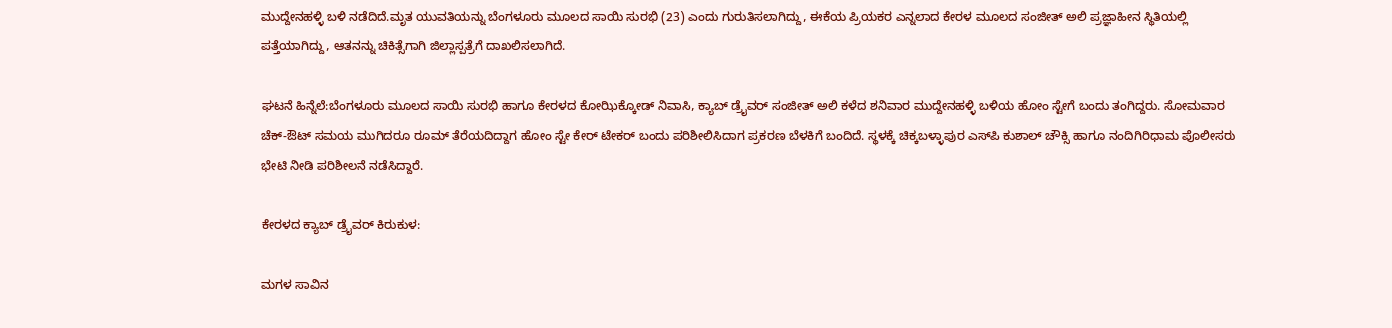ಮುದ್ದೇನಹಳ್ಳಿ ಬಳಿ ನಡೆದಿದೆ.ಮೃತ ಯುವತಿಯನ್ನು ಬೆಂಗಳೂರು ಮೂಲದ ಸಾಯಿ ಸುರಭಿ (23) ಎಂದು ಗುರುತಿಸಲಾಗಿದ್ದು, ಈಕೆಯ ಪ್ರಿಯಕರ ಎನ್ನಲಾದ ಕೇರಳ ಮೂಲದ ಸಂಜೀತ್ ಅಲಿ ಪ್ರಜ್ಞಾಹೀನ ಸ್ಥಿತಿಯಲ್ಲಿ ಪತ್ತೆಯಾಗಿದ್ದು, ಆತನನ್ನು ಚಿಕಿತ್ಸೆಗಾಗಿ ಜಿಲ್ಲಾಸ್ಪತ್ರೆಗೆ ದಾಖಲಿಸಲಾಗಿದೆ.

ಘಟನೆ ಹಿನ್ನೆಲೆ:ಬೆಂಗಳೂರು ಮೂಲದ ಸಾಯಿ ಸುರಭಿ ಹಾಗೂ ಕೇರಳದ ಕೋಝಿಕ್ಕೋಡ್ ನಿವಾಸಿ, ಕ್ಯಾಬ್ ಡ್ರೈವರ್ ಸಂಜೀತ್ ಅಲಿ ಕಳೆದ ಶನಿವಾರ ಮುದ್ದೇನಹಳ್ಳಿ ಬಳಿಯ ಹೋಂ ಸ್ಟೇಗೆ ಬಂದು ತಂಗಿದ್ದರು. ಸೋಮವಾರ ಚೆಕ್-ಔಟ್ ಸಮಯ ಮುಗಿದರೂ ರೂಮ್ ತೆರೆಯದಿದ್ದಾಗ ಹೋಂ ಸ್ಟೇ ಕೇರ್‌ ಟೇಕರ್ ಬಂದು ಪರಿಶೀಲಿಸಿದಾಗ ಪ್ರಕರಣ ಬೆಳಕಿಗೆ ಬಂದಿದೆ. ಸ್ಥಳಕ್ಕೆ ಚಿಕ್ಕಬಳ್ಳಾಪುರ ಎಸ್‌ಪಿ ಕುಶಾಲ್ ಚೌಕ್ಸಿ ಹಾಗೂ ನಂದಿಗಿರಿಧಾಮ ಪೊಲೀಸರು ಭೇಟಿ ನೀಡಿ ಪರಿಶೀಲನೆ ನಡೆಸಿದ್ದಾರೆ.

ಕೇರಳದ ಕ್ಯಾಬ್ ಡ್ರೈವರ್ ಕಿರುಕುಳ:

ಮಗಳ ಸಾವಿನ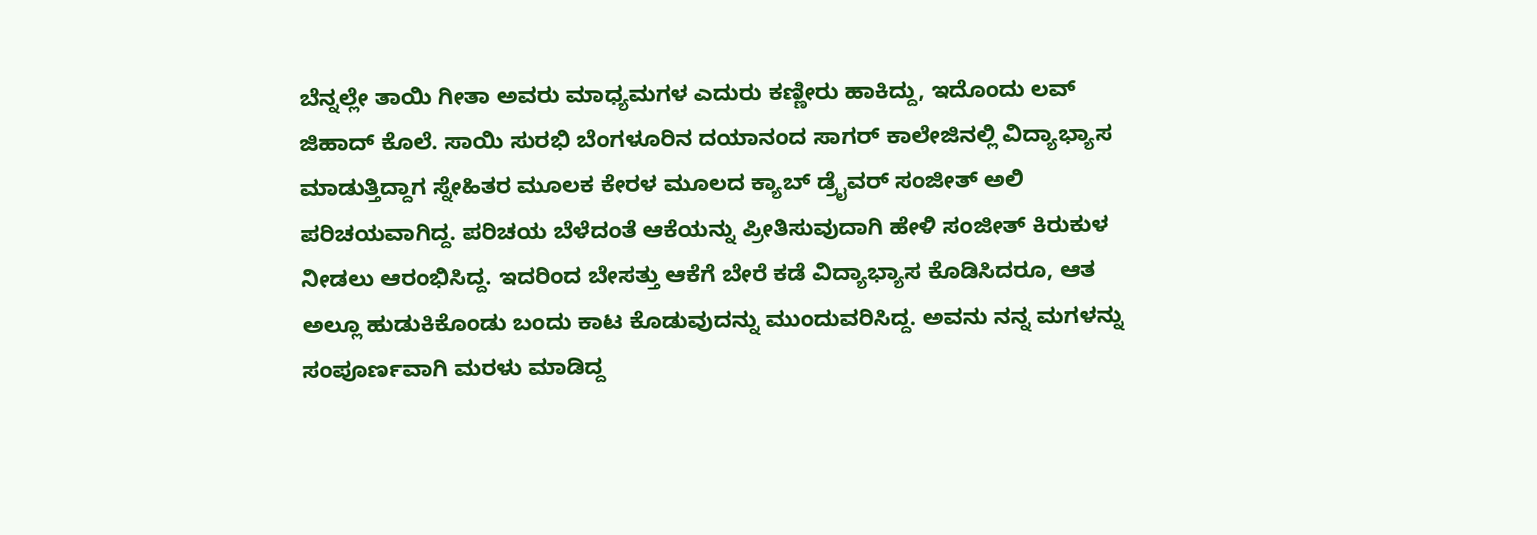ಬೆನ್ನಲ್ಲೇ ತಾಯಿ ಗೀತಾ ಅವರು ಮಾಧ್ಯಮಗಳ ಎದುರು ಕಣ್ಣೀರು ಹಾಕಿದ್ದು, ಇದೊಂದು ಲವ್ ಜಿಹಾದ್ ಕೊಲೆ. ಸಾಯಿ ಸುರಭಿ ಬೆಂಗಳೂರಿನ ದಯಾನಂದ ಸಾಗರ್ ಕಾಲೇಜಿನಲ್ಲಿ ವಿದ್ಯಾಭ್ಯಾಸ ಮಾಡುತ್ತಿದ್ದಾಗ ಸ್ನೇಹಿತರ ಮೂಲಕ ಕೇರಳ ಮೂಲದ ಕ್ಯಾಬ್ ಡ್ರೈವರ್ ಸಂಜೀತ್ ಅಲಿ ಪರಿಚಯವಾಗಿದ್ದ. ಪರಿಚಯ ಬೆಳೆದಂತೆ ಆಕೆಯನ್ನು ಪ್ರೀತಿಸುವುದಾಗಿ ಹೇಳಿ ಸಂಜೀತ್ ಕಿರುಕುಳ ನೀಡಲು ಆರಂಭಿಸಿದ್ದ. ಇದರಿಂದ ಬೇಸತ್ತು ಆಕೆಗೆ ಬೇರೆ ಕಡೆ ವಿದ್ಯಾಭ್ಯಾಸ ಕೊಡಿಸಿದರೂ, ಆತ ಅಲ್ಲೂ ಹುಡುಕಿಕೊಂಡು ಬಂದು ಕಾಟ ಕೊಡುವುದನ್ನು ಮುಂದುವರಿಸಿದ್ದ. ಅವನು ನನ್ನ ಮಗಳನ್ನು ಸಂಪೂರ್ಣವಾಗಿ ಮರಳು ಮಾಡಿದ್ದ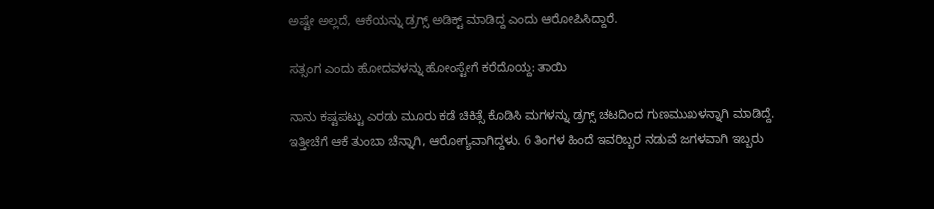ಅಷ್ಟೇ ಅಲ್ಲದೆ, ಆಕೆಯನ್ನು ಡ್ರಗ್ಸ್ ಅಡಿಕ್ಟ್ ಮಾಡಿದ್ದ ಎಂದು ಆರೋಪಿಸಿದ್ದಾರೆ.

ಸತ್ಸಂಗ ಎಂದು ಹೋದವಳನ್ನು ಹೋಂಸ್ಟೇಗೆ ಕರೆದೊಯ್ದ: ತಾಯಿ

ನಾನು ಕಷ್ಟಪಟ್ಟು ಎರಡು ಮೂರು ಕಡೆ ಚಿಕಿತ್ಸೆ ಕೊಡಿಸಿ ಮಗಳನ್ನು ಡ್ರಗ್ಸ್ ಚಟದಿಂದ ಗುಣಮುಖಳನ್ನಾಗಿ ಮಾಡಿದ್ದೆ. ಇತ್ತೀಚೆಗೆ ಆಕೆ ತುಂಬಾ ಚೆನ್ನಾಗಿ, ಆರೋಗ್ಯವಾಗಿದ್ದಳು. 6 ತಿಂಗಳ ಹಿಂದೆ ಇವರಿಬ್ಬರ ನಡುವೆ ಜಗಳವಾಗಿ ಇಬ್ಬರು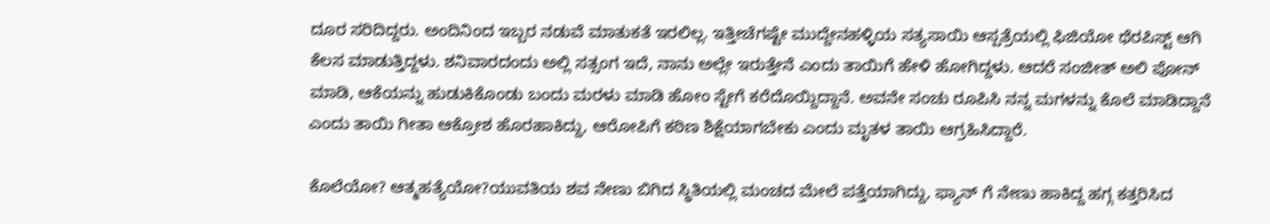ದೂರ ಸರಿದಿದ್ದರು. ಅಂದಿನಿಂದ ಇಬ್ಬರ ನಡುವೆ ಮಾತುಕತೆ ಇರಲಿಲ್ಲ. ಇತ್ತೀಚೆಗಷ್ಟೇ ಮುದ್ದೇನಹಳ್ಳಿಯ ಸತ್ಯಸಾಯಿ ಆಸ್ಪತ್ರೆಯಲ್ಲಿ ಫಿಜಿಯೋ ಥೆರಪಿಸ್ಟ್ ಆಗಿ ಕೆಲಸ ಮಾಡುತ್ತಿದ್ದಳು. ಶನಿವಾರದಂದು ಅಲ್ಲಿ ಸತ್ಸಂಗ ಇದೆ, ನಾನು ಅಲ್ಲೇ ಇರುತ್ತೇನೆ ಎಂದು ತಾಯಿಗೆ ಹೇಳಿ ಹೋಗಿದ್ದಳು. ಆದರೆ ಸಂಜೀತ್ ಅಲಿ ಪೋನ್ ಮಾಡಿ, ಆಕೆಯನ್ನು ಹುಡುಕಿಕೊಂಡು ಬಂದು ಮರಳು ಮಾಡಿ ಹೋಂ ಸ್ಟೇಗೆ ಕರೆದೊಯ್ದಿದ್ದಾನೆ. ಅವನೇ ಸಂಚು ರೂಪಿಸಿ ನನ್ನ ಮಗಳನ್ನು ಕೊಲೆ ಮಾಡಿದ್ದಾನೆ ಎಂದು ತಾಯಿ ಗೀತಾ ಆಕ್ರೋಶ ಹೊರಹಾಕಿದ್ದು, ಆರೋಪಿಗೆ ಕಠಿಣ ಶಿಕ್ಷೆಯಾಗಬೇಕು ಎಂದು ಮೃತಳ ತಾಯಿ ಆಗ್ರಹಿಸಿದ್ದಾರೆ.

ಕೊಲೆಯೋ? ಆತ್ಮಹತ್ಯೆಯೋ?ಯುವತಿಯ ಶವ ನೇಣು ಬಿಗಿದ ಸ್ಥಿತಿಯಲ್ಲಿ ಮಂಚದ ಮೇಲೆ ಪತ್ತೆಯಾಗಿದ್ದು, ಫ್ಯಾನ್ ಗೆ ನೇಣು ಹಾಕಿದ್ದ ಹಗ್ಗ ಕತ್ತರಿಸಿದ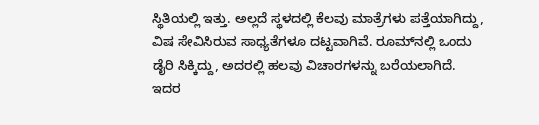ಸ್ಥಿತಿಯಲ್ಲಿ ಇತ್ತು. ಅಲ್ಲದೆ ಸ್ಥಳದಲ್ಲಿ ಕೆಲವು ಮಾತ್ರೆಗಳು ಪತ್ತೆಯಾಗಿದ್ದು, ವಿಷ ಸೇವಿಸಿರುವ ಸಾಧ್ಯತೆಗಳೂ ದಟ್ಟವಾಗಿವೆ. ರೂಮ್‌ನಲ್ಲಿ ಒಂದು ಡೈರಿ ಸಿಕ್ಕಿದ್ದು, ಅದರಲ್ಲಿ ಹಲವು ವಿಚಾರಗಳನ್ನು ಬರೆಯಲಾಗಿದೆ. ಇದರ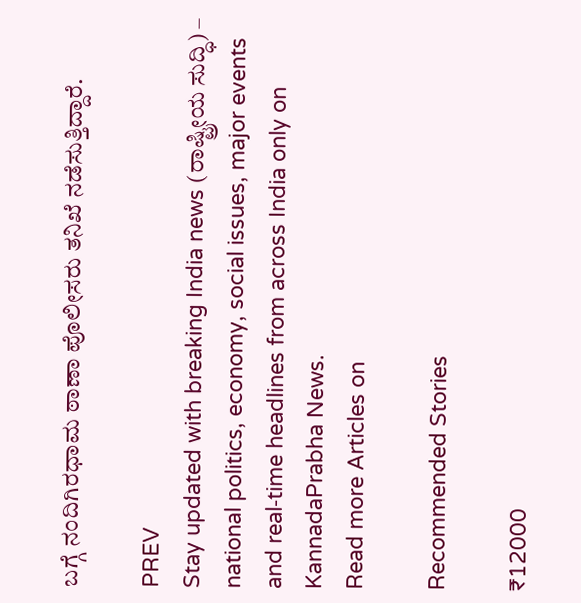ಬಗ್ಗೆ ನಂದಿಗಿರಧಾಮ ಠಾಣಾ ಪೊಲೀಸರು ತನಿಖೆ ನಡೆಸುತ್ತಿದ್ದಾರೆ.

PREV
Stay updated with breaking India news (ರಾಷ್ಟ್ರೀಯ ಸುದ್ಧಿ) – national politics, economy, social issues, major events and real‑time headlines from across India only on KannadaPrabha News.
Read more Articles on

Recommended Stories

₹12000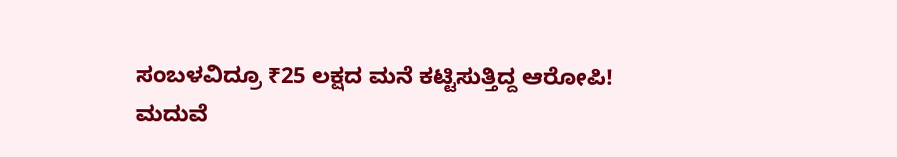ಸಂಬಳವಿದ್ರೂ ₹25 ಲಕ್ಷದ ಮನೆ ಕಟ್ಟಿಸುತ್ತಿದ್ದ ಆರೋಪಿ!
ಮದುವೆ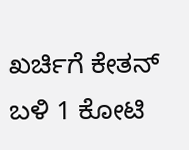ಖರ್ಚಿಗೆ ಕೇತನ್‌ ಬಳಿ 1 ಕೋಟಿ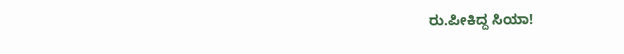ರು.ಪೀಕಿದ್ದ ಸಿಯಾ!